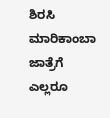ಶಿರಸಿ ಮಾರಿಕಾಂಬಾ ಜಾತ್ರೆಗೆ ಎಲ್ಲರೂ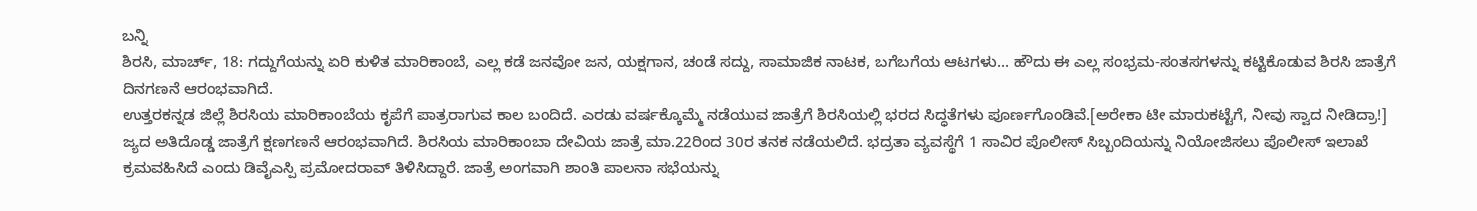ಬನ್ನಿ
ಶಿರಸಿ, ಮಾರ್ಚ್, 18: ಗದ್ದುಗೆಯನ್ನು ಏರಿ ಕುಳಿತ ಮಾರಿಕಾಂಬೆ, ಎಲ್ಲ ಕಡೆ ಜನವೋ ಜನ, ಯಕ್ಷಗಾನ, ಚಂಡೆ ಸದ್ದು, ಸಾಮಾಜಿಕ ನಾಟಕ, ಬಗೆಬಗೆಯ ಆಟಗಳು... ಹೌದು ಈ ಎಲ್ಲ ಸಂಭ್ರಮ-ಸಂತಸಗಳನ್ನು ಕಟ್ಟಿಕೊಡುವ ಶಿರಸಿ ಜಾತ್ರೆಗೆ ದಿನಗಣನೆ ಆರಂಭವಾಗಿದೆ.
ಉತ್ತರಕನ್ನಡ ಜಿಲ್ಲೆ ಶಿರಸಿಯ ಮಾರಿಕಾಂಬೆಯ ಕೃಪೆಗೆ ಪಾತ್ರರಾಗುವ ಕಾಲ ಬಂದಿದೆ. ಎರಡು ವರ್ಷಕ್ಕೊಮ್ಮೆ ನಡೆಯುವ ಜಾತ್ರೆಗೆ ಶಿರಸಿಯಲ್ಲಿ ಭರದ ಸಿದ್ಧತೆಗಳು ಪೂರ್ಣಗೊಂಡಿವೆ.[ಅರೇಕಾ ಟೀ ಮಾರುಕಟ್ಟೆಗೆ, ನೀವು ಸ್ವಾದ ನೀಡಿದ್ರಾ!]
ಜ್ಯದ ಅತಿದೊಡ್ಡ ಜಾತ್ರೆಗೆ ಕ್ಷಣಗಣನೆ ಆರಂಭವಾಗಿದೆ. ಶಿರಸಿಯ ಮಾರಿಕಾಂಬಾ ದೇವಿಯ ಜಾತ್ರೆ ಮಾ.22ರಿಂದ 30ರ ತನಕ ನಡೆಯಲಿದೆ. ಭದ್ರತಾ ವ್ಯವಸ್ಥೆಗೆ 1 ಸಾವಿರ ಪೊಲೀಸ್ ಸಿಬ್ಬಂದಿಯನ್ನು ನಿಯೋಜಿಸಲು ಪೊಲೀಸ್ ಇಲಾಖೆ ಕ್ರಮವಹಿಸಿದೆ ಎಂದು ಡಿವೈಎಸ್ಪಿ ಪ್ರಮೋದರಾವ್ ತಿಳಿಸಿದ್ದಾರೆ. ಜಾತ್ರೆ ಅಂಗವಾಗಿ ಶಾಂತಿ ಪಾಲನಾ ಸಭೆಯನ್ನು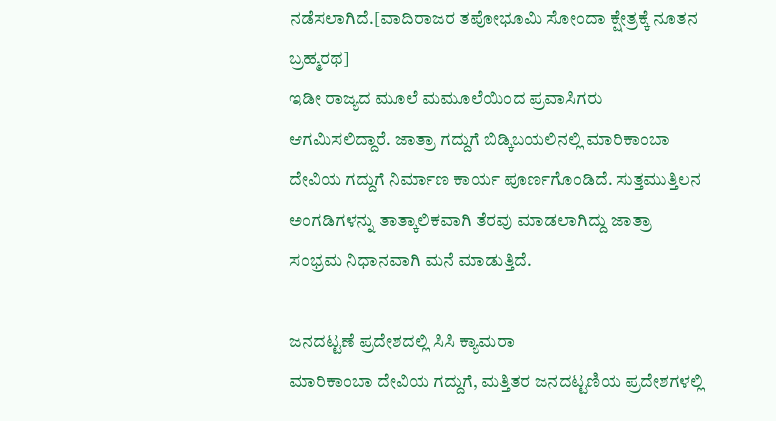ನಡೆಸಲಾಗಿದೆ.[ವಾದಿರಾಜರ ತಪೋಭೂಮಿ ಸೋಂದಾ ಕ್ಷೇತ್ರಕ್ಕೆ ನೂತನ ಬ್ರಹ್ಮರಥ]
ಇಡೀ ರಾಜ್ಯದ ಮೂಲೆ ಮಮೂಲೆಯಿಂದ ಪ್ರವಾಸಿಗರು ಆಗಮಿಸಲಿದ್ದಾರೆ. ಜಾತ್ರಾ ಗದ್ದುಗೆ ಬಿಡ್ಕಿಬಯಲಿನಲ್ಲಿ ಮಾರಿಕಾಂಬಾ ದೇವಿಯ ಗದ್ದುಗೆ ನಿರ್ಮಾಣ ಕಾರ್ಯ ಪೂರ್ಣಗೊಂಡಿದೆ. ಸುತ್ತಮುತ್ತಿಲನ ಅಂಗಡಿಗಳನ್ನು ತಾತ್ಕಾಲಿಕವಾಗಿ ತೆರವು ಮಾಡಲಾಗಿದ್ದು ಜಾತ್ರಾ ಸಂಭ್ರಮ ನಿಧಾನವಾಗಿ ಮನೆ ಮಾಡುತ್ತಿದೆ.

ಜನದಟ್ಟಣೆ ಪ್ರದೇಶದಲ್ಲಿ ಸಿಸಿ ಕ್ಯಾಮರಾ
ಮಾರಿಕಾಂಬಾ ದೇವಿಯ ಗದ್ದುಗೆ, ಮತ್ತಿತರ ಜನದಟ್ಟಣಿಯ ಪ್ರದೇಶಗಳಲ್ಲಿ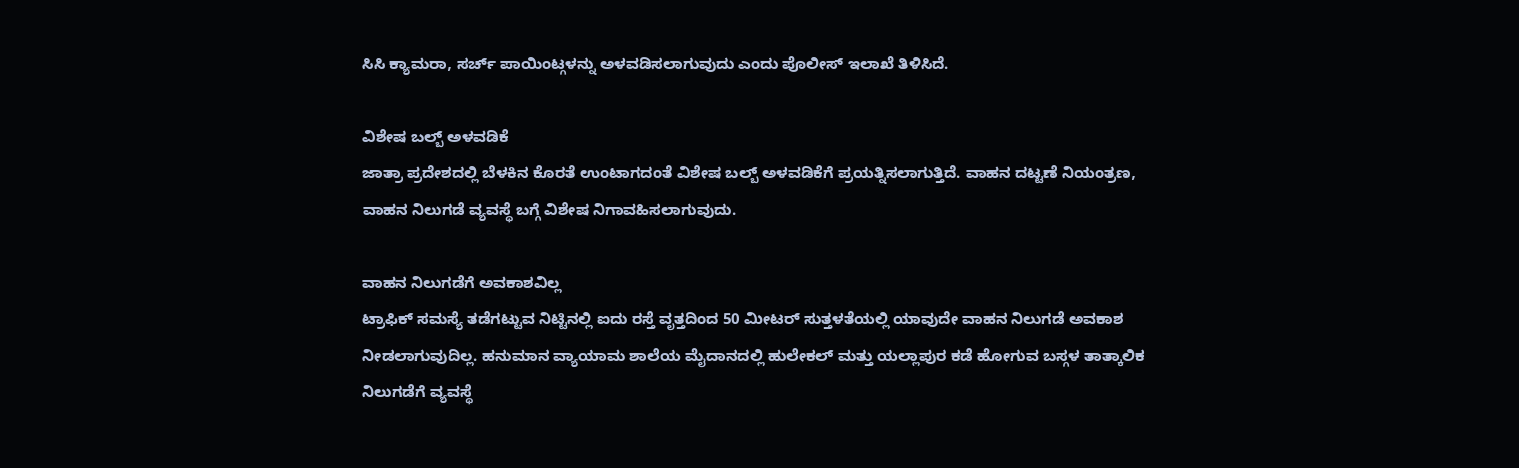ಸಿಸಿ ಕ್ಯಾಮರಾ, ಸರ್ಚ್ ಪಾಯಿಂಟ್ಗಳನ್ನು ಅಳವಡಿಸಲಾಗುವುದು ಎಂದು ಪೊಲೀಸ್ ಇಲಾಖೆ ತಿಳಿಸಿದೆ.

ವಿಶೇಷ ಬಲ್ಬ್ ಅಳವಡಿಕೆ
ಜಾತ್ರಾ ಪ್ರದೇಶದಲ್ಲಿ ಬೆಳಕಿನ ಕೊರತೆ ಉಂಟಾಗದಂತೆ ವಿಶೇಷ ಬಲ್ಬ್ ಅಳವಡಿಕೆಗೆ ಪ್ರಯತ್ನಿಸಲಾಗುತ್ತಿದೆ. ವಾಹನ ದಟ್ಟಣೆ ನಿಯಂತ್ರಣ, ವಾಹನ ನಿಲುಗಡೆ ವ್ಯವಸ್ಥೆ ಬಗ್ಗೆ ವಿಶೇಷ ನಿಗಾವಹಿಸಲಾಗುವುದು.

ವಾಹನ ನಿಲುಗಡೆಗೆ ಅವಕಾಶವಿಲ್ಲ
ಟ್ರಾಫಿಕ್ ಸಮಸ್ಯೆ ತಡೆಗಟ್ಟುವ ನಿಟ್ಟಿನಲ್ಲಿ ಐದು ರಸ್ತೆ ವೃತ್ತದಿಂದ 50 ಮೀಟರ್ ಸುತ್ತಳತೆಯಲ್ಲಿ ಯಾವುದೇ ವಾಹನ ನಿಲುಗಡೆ ಅವಕಾಶ ನೀಡಲಾಗುವುದಿಲ್ಲ. ಹನುಮಾನ ವ್ಯಾಯಾಮ ಶಾಲೆಯ ಮೈದಾನದಲ್ಲಿ ಹುಲೇಕಲ್ ಮತ್ತು ಯಲ್ಲಾಪುರ ಕಡೆ ಹೋಗುವ ಬಸ್ಗಳ ತಾತ್ಕಾಲಿಕ ನಿಲುಗಡೆಗೆ ವ್ಯವಸ್ಥೆ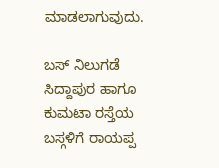ಮಾಡಲಾಗುವುದು.

ಬಸ್ ನಿಲುಗಡೆ
ಸಿದ್ದಾಪುರ ಹಾಗೂ ಕುಮಟಾ ರಸ್ತೆಯ ಬಸ್ಗಳಿಗೆ ರಾಯಪ್ಪ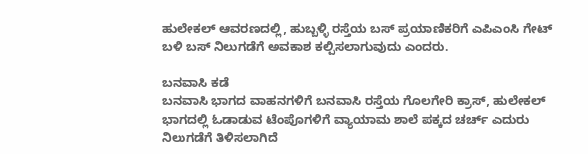ಹುಲೇಕಲ್ ಆವರಣದಲ್ಲಿ, ಹುಬ್ಬಳ್ಳಿ ರಸ್ತೆಯ ಬಸ್ ಪ್ರಯಾಣಿಕರಿಗೆ ಎಪಿಎಂಸಿ ಗೇಟ್ ಬಳಿ ಬಸ್ ನಿಲುಗಡೆಗೆ ಅವಕಾಶ ಕಲ್ಪಿಸಲಾಗುವುದು ಎಂದರು.

ಬನವಾಸಿ ಕಡೆ
ಬನವಾಸಿ ಭಾಗದ ವಾಹನಗಳಿಗೆ ಬನವಾಸಿ ರಸ್ತೆಯ ಗೊಲಗೇರಿ ಕ್ರಾಸ್, ಹುಲೇಕಲ್ ಭಾಗದಲ್ಲಿ ಓಡಾಡುವ ಟೆಂಪೊಗಳಿಗೆ ವ್ಯಾಯಾಮ ಶಾಲೆ ಪಕ್ಕದ ಚರ್ಚ್ ಎದುರು ನಿಲುಗಡೆಗೆ ತಿಳಿಸಲಾಗಿದೆ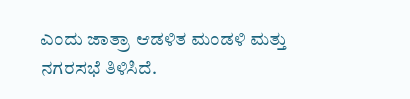ಎಂದು ಜಾತ್ರಾ ಆಡಳಿತ ಮಂಡಳಿ ಮತ್ತು ನಗರಸಭೆ ತಿಳಿಸಿದೆ.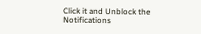Click it and Unblock the Notifications